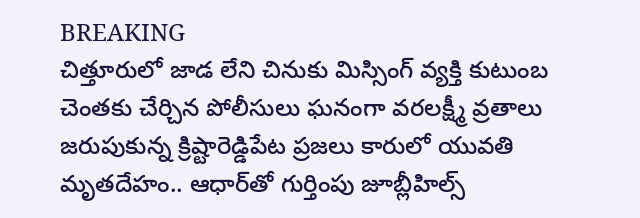BREAKING
చిత్తూరులో జాడ లేని చినుకు మిస్సింగ్ వ్యక్తి కుటుంబ చెంతకు చేర్చిన పోలీసులు ఘనంగా వరలక్ష్మీ వ్రతాలు జరుపుకున్న క్రిష్టారెడ్డిపేట ప్రజలు కారులో యువతి మృతదేహం.. ఆధార్‌తో గుర్తింపు జూబ్లీహిల్స్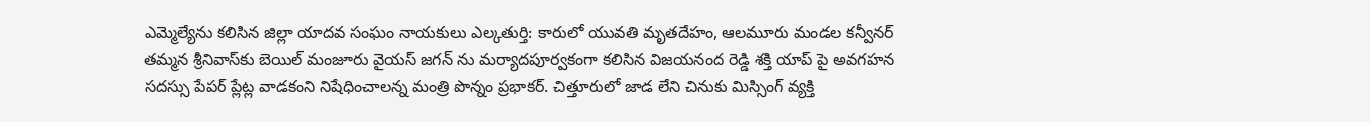ఎమ్మెల్యేను కలిసిన జిల్లా యాదవ సంఘం నాయకులు ఎల్కతుర్తి: కారులో యువతి మృతదేహం, ఆలమూరు మండల కన్వీనర్ తమ్మన శ్రీనివాస్‌కు బెయిల్ మంజూరు వైయస్ జగన్ ను మర్యాదపూర్వకంగా కలిసిన విజయనంద రెడ్డి శక్తి యాప్ పై అవగహన సదస్సు పేపర్ ప్లేట్ల వాడకంని నిషేధించాలన్న మంత్రి పొన్నం ప్రభాకర్. చిత్తూరులో జాడ లేని చినుకు మిస్సింగ్ వ్యక్తి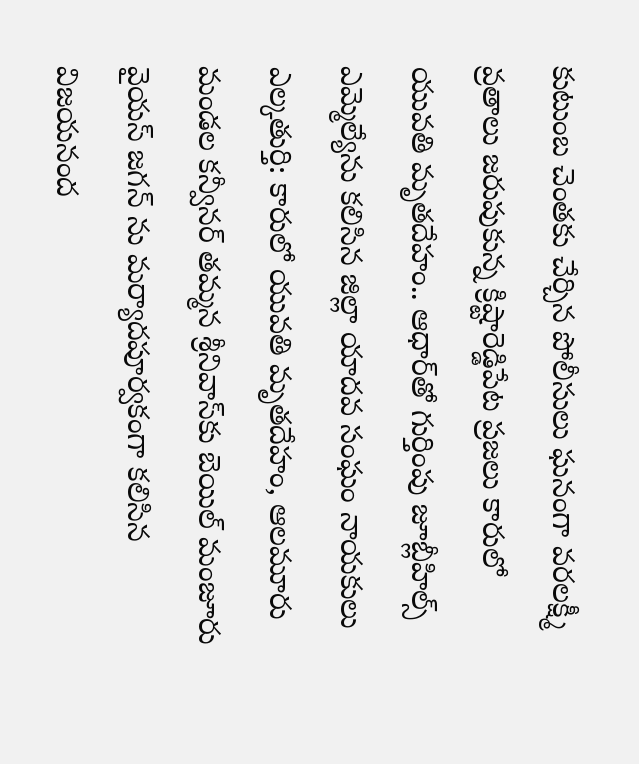కుటుంబ చెంతకు చేర్చిన పోలీసులు ఘనంగా వరలక్ష్మీ వ్రతాలు జరుపుకున్న క్రిష్టారెడ్డిపేట ప్రజలు కారులో యువతి మృతదేహం.. ఆధార్‌తో గుర్తింపు జూబ్లీహిల్స్ ఎమ్మెల్యేను కలిసిన జిల్లా యాదవ సంఘం నాయకులు ఎల్కతుర్తి: కారులో యువతి మృతదేహం, ఆలమూరు మండల కన్వీనర్ తమ్మన శ్రీనివాస్‌కు బెయిల్ మంజూరు వైయస్ జగన్ ను మర్యాదపూర్వకంగా కలిసిన విజయనంద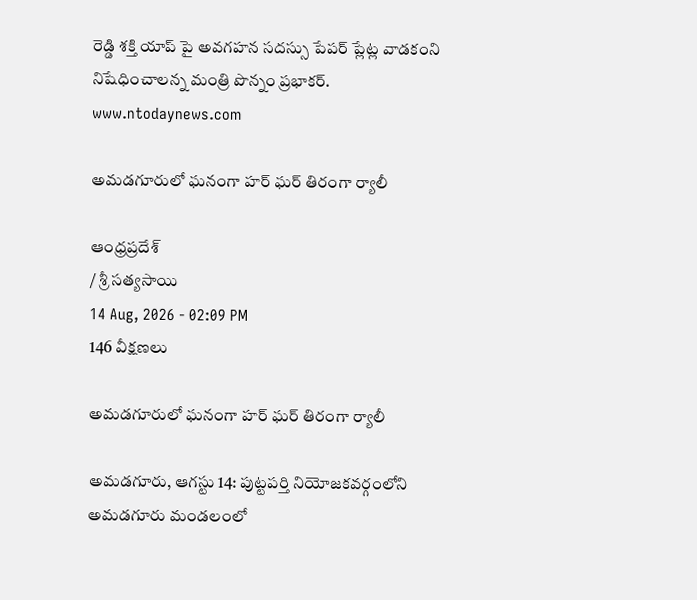రెడ్డి శక్తి యాప్ పై అవగహన సదస్సు పేపర్ ప్లేట్ల వాడకంని నిషేధించాలన్న మంత్రి పొన్నం ప్రభాకర్.
www.ntodaynews.com

అమడగూరులో ఘనంగా హర్ ఘర్ తిరంగా ర్యాలీ

ఆంధ్రప్రదేశ్
/ శ్రీ సత్యసాయి
14 Aug, 2026 - 02:09 PM
146 వీక్షణలు

అమడగూరులో ఘనంగా హర్ ఘర్ తిరంగా ర్యాలీ

అమడగూరు, ఆగస్టు 14: పుట్టపర్తి నియోజకవర్గంలోని అమడగూరు మండలంలో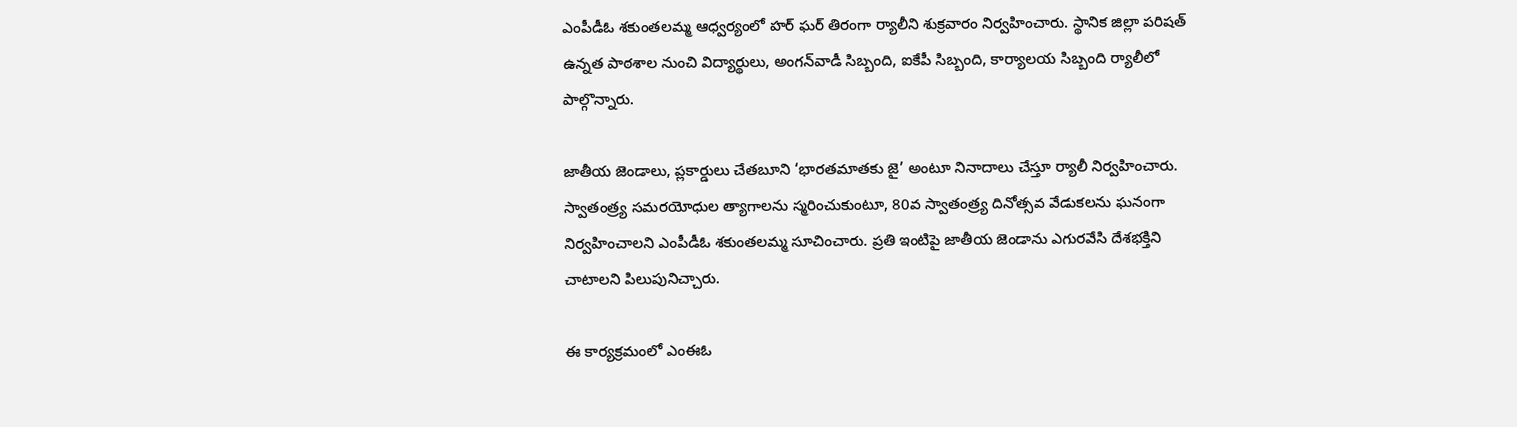ఎంపీడీఓ శకుంతలమ్మ ఆధ్వర్యంలో హర్ ఘర్ తిరంగా ర్యాలీని శుక్రవారం నిర్వహించారు. స్థానిక జిల్లా పరిషత్ ఉన్నత పాఠశాల నుంచి విద్యార్థులు, అంగన్‌వాడీ సిబ్బంది, ఐకేపీ సిబ్బంది, కార్యాలయ సిబ్బంది ర్యాలీలో పాల్గొన్నారు.

జాతీయ జెండాలు, ప్లకార్డులు చేతబూని ‘భారతమాతకు జై’ అంటూ నినాదాలు చేస్తూ ర్యాలీ నిర్వహించారు. స్వాతంత్ర్య సమరయోధుల త్యాగాలను స్మరించుకుంటూ, 80వ స్వాతంత్ర్య దినోత్సవ వేడుకలను ఘనంగా నిర్వహించాలని ఎంపీడీఓ శకుంతలమ్మ సూచించారు. ప్రతి ఇంటిపై జాతీయ జెండాను ఎగురవేసి దేశభక్తిని చాటాలని పిలుపునిచ్చారు.

ఈ కార్యక్రమంలో ఎంఈఓ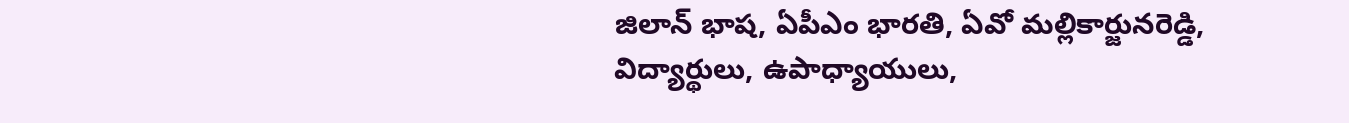జిలాన్ భాష, ఏపీఎం భారతి, ఏవో మల్లికార్జునరెడ్డి, విద్యార్థులు, ఉపాధ్యాయులు,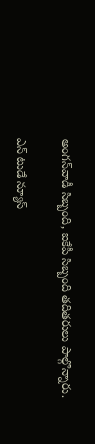అంగన్‌వాడీ సిబ్బంది, ఐకేపీ సిబ్బంది తదితరులు పాల్గొన్నారు.

ఎన్ టుడే న్యూస్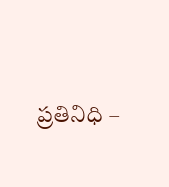ప్రతినిధి –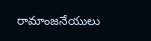రామాంజనేయులు